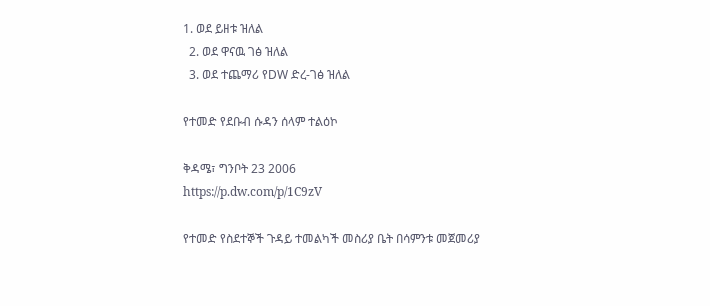1. ወደ ይዘቱ ዝለል
  2. ወደ ዋናዉ ገፅ ዝለል
  3. ወደ ተጨማሪ የDW ድረ-ገፅ ዝለል

የተመድ የደቡብ ሱዳን ሰላም ተልዕኮ

ቅዳሜ፣ ግንቦት 23 2006
https://p.dw.com/p/1C9zV

የተመድ የስደተኞች ጉዳይ ተመልካች መስሪያ ቤት በሳምንቱ መጀመሪያ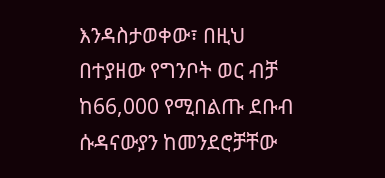እንዳስታወቀው፣ በዚህ በተያዘው የግንቦት ወር ብቻ ከ66,000 የሚበልጡ ደቡብ ሱዳናውያን ከመንደሮቻቸው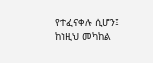የተፈናቀሉ ሲሆን፤ ከነዚህ መካከል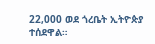22,000 ወደ ጎረቤት ኢትዮጵያ ተሰደዋል።